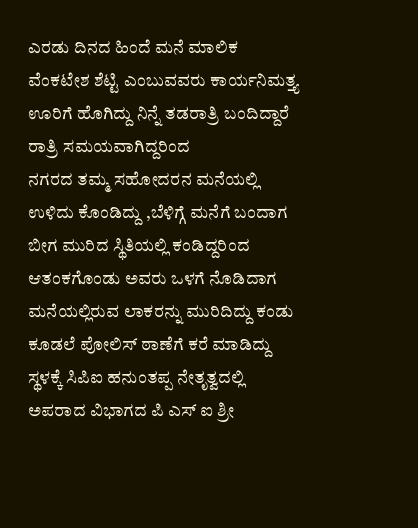ಎರಡು ದಿನದ ಹಿಂದೆ ಮನೆ ಮಾಲಿಕ ವೆಂಕಟೇಶ ಶೆಟ್ಟಿ ಎಂಬುವವರು ಕಾರ್ಯನಿಮತ್ತ್ಯ ಊರಿಗೆ ಹೊಗಿದ್ದು ನಿನ್ನೆ ತಡರಾತ್ರಿ ಬಂದಿದ್ದಾರೆ ರಾತ್ರಿ ಸಮಯವಾಗಿದ್ದರಿಂದ
ನಗರದ ತಮ್ಮ ಸಹೋದರನ ಮನೆಯಲ್ಲಿ ಉಳಿದು ಕೊಂಡಿದ್ದು ,ಬೆಳಿಗ್ಗೆ ಮನೆಗೆ ಬಂದಾಗ ಬೀಗ ಮುರಿದ ಸ್ಥಿತಿಯಲ್ಲಿ ಕಂಡಿದ್ದರಿಂದ ಆತಂಕಗೊಂಡು ಅವರು ಒಳಗೆ ನೊಡಿದಾಗ ಮನೆಯಲ್ಲಿರುವ ಲಾಕರನ್ನು ಮುರಿದಿದ್ದು ಕಂಡು ಕೂಡಲೆ ಪೋಲಿಸ್ ಠಾಣೆಗೆ ಕರೆ ಮಾಡಿದ್ದು ಸ್ಥಳಕ್ಕೆ ಸಿಪಿಐ ಹನುಂತಪ್ಪ ನೇತೃತ್ವದಲ್ಲಿ ಅಪರಾದ ವಿಭಾಗದ ಪಿ ಎಸ್ ಐ ಶ್ರೀ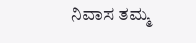ನಿವಾಸ ತಮ್ಮ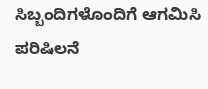ಸಿಬ್ಬಂದಿಗಳೊಂದಿಗೆ ಆಗಮಿಸಿ ಪರಿಷಿಲನೆ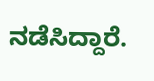ನಡೆಸಿದ್ದಾರೆ.